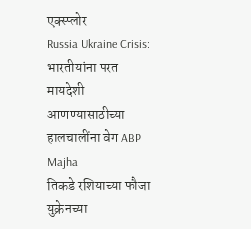एक्स्प्लोर
Russia Ukraine Crisis: भारतीयांना परत मायदेशी आणण्यासाठीच्या हालचालींना वेग ABP Majha
तिकडे रशियाच्या फौजा युक्रेनच्या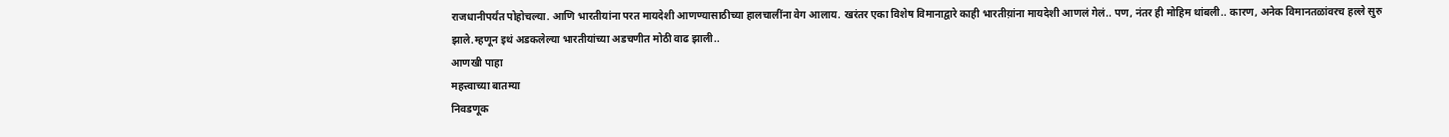राजधानीपर्यंत पोहोचल्या. आणि भारतीयांना परत मायदेशी आणण्यासाठीच्या हालचालींना वेग आलाय. खरंतर एका विशेष विमानाद्वारे काही भारतीय़ांना मायदेशी आणलं गेलं.. पण, नंतर ही मोहिम थांबली.. कारण, अनेक विमानतळांवरच हल्ले सुरु झाले.म्हणून इथं अडकलेल्या भारतीयांच्या अडचणीत मोठी वाढ झाली..
आणखी पाहा
महत्त्वाच्या बातम्या
निवडणूक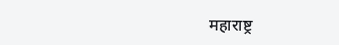महाराष्ट्र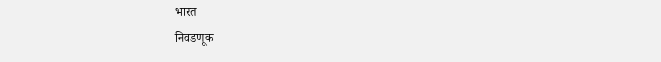भारत
निवडणूक